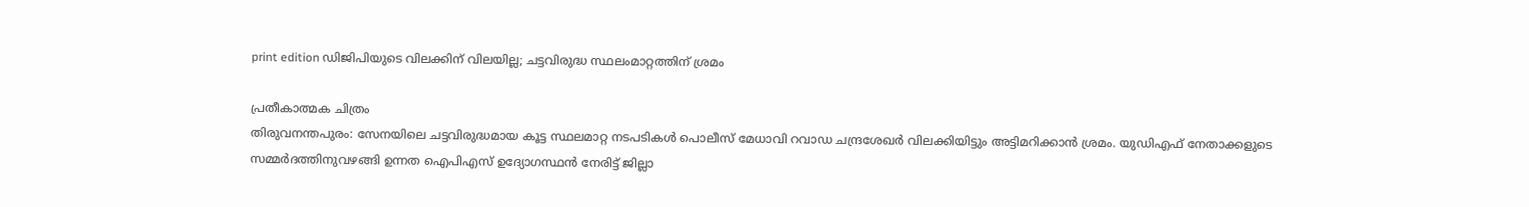print edition ഡിജിപിയുടെ വിലക്കിന് വിലയില്ല; ചട്ടവിരുദ്ധ സ്ഥലംമാറ്റത്തിന് ശ്രമം

പ്രതീകാത്മക ചിത്രം
തിരുവനന്തപുരം: സേനയിലെ ചട്ടവിരുദ്ധമായ കൂട്ട സ്ഥലമാറ്റ നടപടികൾ പൊലീസ് മേധാവി റവാഡ ചന്ദ്രശേഖർ വിലക്കിയിട്ടും അട്ടിമറിക്കാൻ ശ്രമം. യുഡിഎഫ് നേതാക്കളുടെ സമ്മർദത്തിനുവഴങ്ങി ഉന്നത ഐപിഎസ് ഉദ്യോഗസ്ഥൻ നേരിട്ട് ജില്ലാ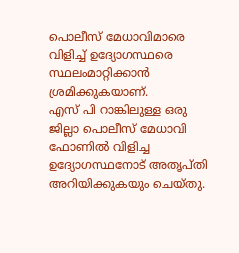പൊലീസ് മേധാവിമാരെ വിളിച്ച് ഉദ്യോഗസ്ഥരെ സ്ഥലംമാറ്റിക്കാൻ ശ്രമിക്കുകയാണ്.
എസ് പി റാങ്കിലുള്ള ഒരു ജില്ലാ പൊലീസ് മേധാവി ഫോണിൽ വിളിച്ച ഉദ്യോഗസ്ഥനോട് അതൃപ്തി അറിയിക്കുകയും ചെയ്തു.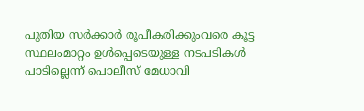പുതിയ സർക്കാർ രൂപീകരിക്കുംവരെ കൂട്ട സ്ഥലംമാറ്റം ഉൾപ്പെടെയുള്ള നടപടികൾ പാടില്ലെന്ന് പൊലീസ് മേധാവി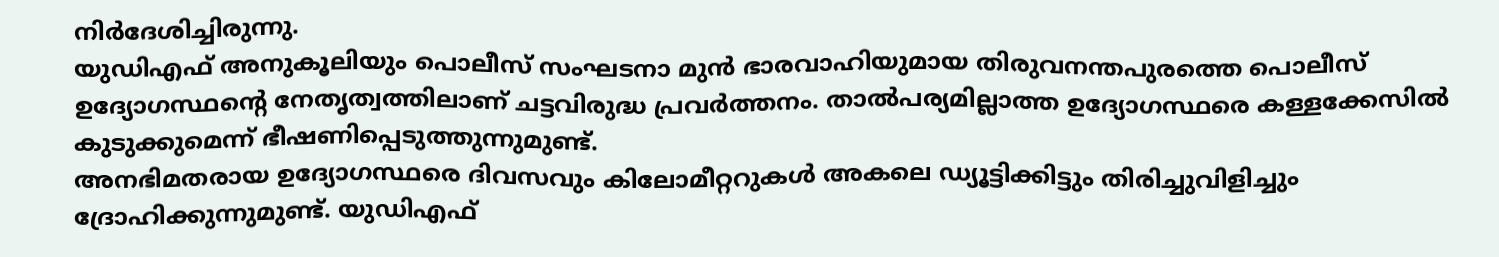നിർദേശിച്ചിരുന്നു.
യുഡിഎഫ് അനുകൂലിയും പൊലീസ് സംഘടനാ മുൻ ഭാരവാഹിയുമായ തിരുവനന്തപുരത്തെ പൊലീസ് ഉദ്യോഗസ്ഥന്റെ നേതൃത്വത്തിലാണ് ചട്ടവിരുദ്ധ പ്രവർത്തനം. താൽപര്യമില്ലാത്ത ഉദ്യോഗസ്ഥരെ കള്ളക്കേസിൽ കുടുക്കുമെന്ന് ഭീഷണിപ്പെടുത്തുന്നുമുണ്ട്.
അനഭിമതരായ ഉദ്യോഗസ്ഥരെ ദിവസവും കിലോമീറ്ററുകൾ അകലെ ഡ്യൂട്ടിക്കിട്ടും തിരിച്ചുവിളിച്ചും ദ്രോഹിക്കുന്നുമുണ്ട്. യുഡിഎഫ്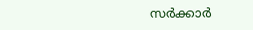സർക്കാർ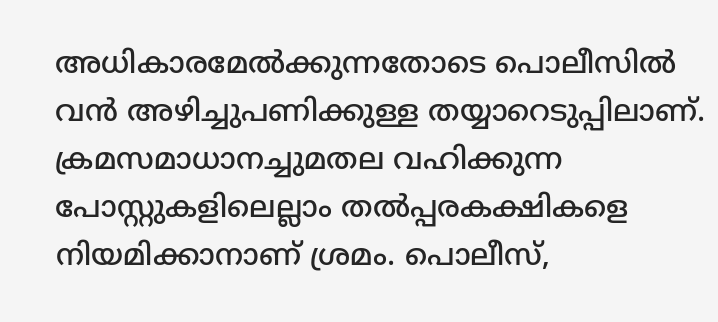അധികാരമേൽക്കുന്നതോടെ പൊലീസിൽ വൻ അഴിച്ചുപണിക്കുള്ള തയ്യാറെടുപ്പിലാണ്.
ക്രമസമാധാനച്ചുമതല വഹിക്കുന്ന പോസ്റ്റുകളിലെല്ലാം തൽപ്പരകക്ഷികളെ നിയമിക്കാനാണ് ശ്രമം. പൊലീസ്,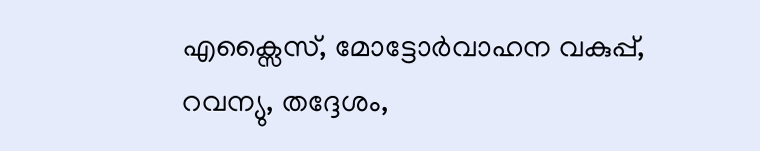എക്സൈസ്, മോട്ടോർവാഹന വകുപ്പ്, റവന്യു, തദ്ദേശം,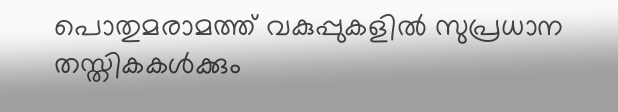പൊതുമരാമത്ത് വകുപ്പുകളിൽ സുപ്രധാന തസ്തികകൾക്കും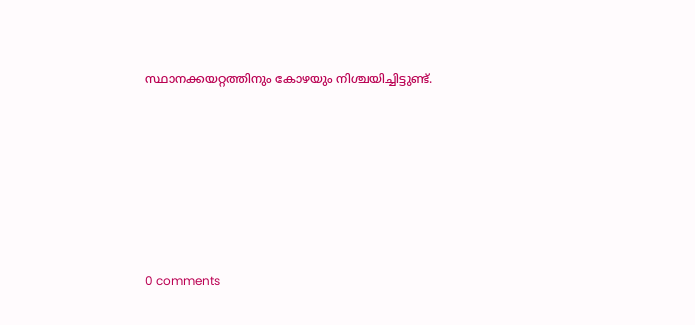സ്ഥാനക്കയറ്റത്തിനും കോഴയും നിശ്ചയിച്ചിട്ടുണ്ട്.










0 comments